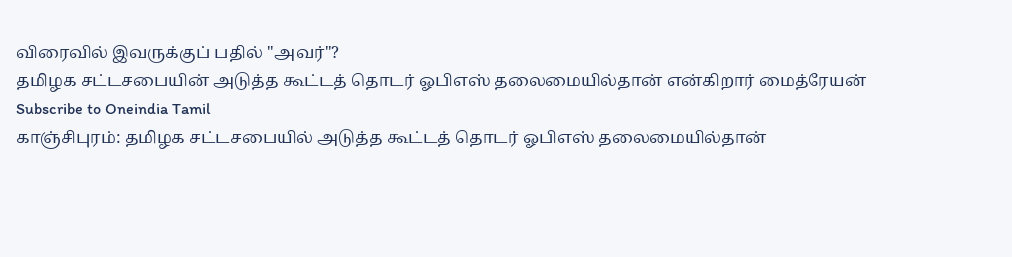விரைவில் இவருக்குப் பதில் "அவர்"?
தமிழக சட்டசபையின் அடுத்த கூட்டத் தொடர் ஓபிஎஸ் தலைமையில்தான் என்கிறார் மைத்ரேயன்
Subscribe to Oneindia Tamil
காஞ்சிபுரம்: தமிழக சட்டசபையில் அடுத்த கூட்டத் தொடர் ஓபிஎஸ் தலைமையில்தான்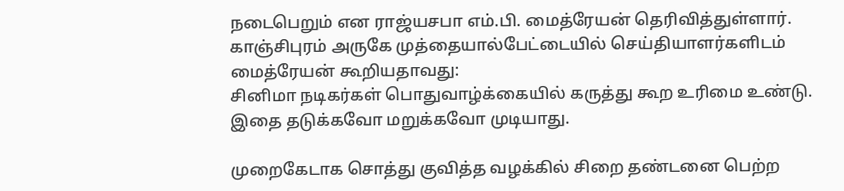நடைபெறும் என ராஜ்யசபா எம்.பி. மைத்ரேயன் தெரிவித்துள்ளார்.
காஞ்சிபுரம் அருகே முத்தையால்பேட்டையில் செய்தியாளர்களிடம் மைத்ரேயன் கூறியதாவது:
சினிமா நடிகர்கள் பொதுவாழ்க்கையில் கருத்து கூற உரிமை உண்டு. இதை தடுக்கவோ மறுக்கவோ முடியாது.

முறைகேடாக சொத்து குவித்த வழக்கில் சிறை தண்டனை பெற்ற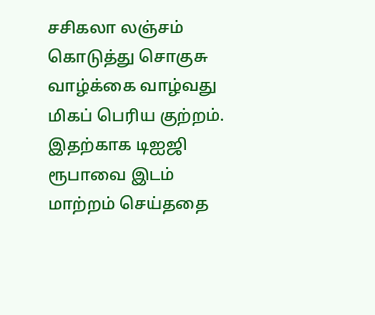சசிகலா லஞ்சம் கொடுத்து சொகுசு வாழ்க்கை வாழ்வது மிகப் பெரிய குற்றம். இதற்காக டிஐஜி ரூபாவை இடம் மாற்றம் செய்ததை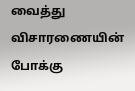வைத்து விசாரணையின் போக்கு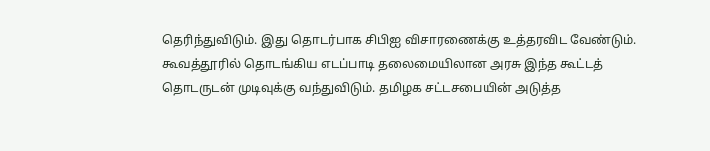தெரிந்துவிடும். இது தொடர்பாக சிபிஐ விசாரணைக்கு உத்தரவிட வேண்டும்.
கூவத்தூரில் தொடங்கிய எடப்பாடி தலைமையிலான அரசு இந்த கூட்டத் தொடருடன் முடிவுக்கு வந்துவிடும். தமிழக சட்டசபையின் அடுத்த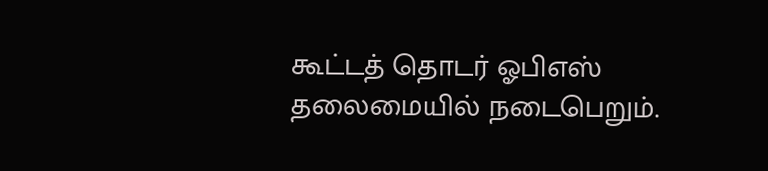கூட்டத் தொடர் ஓபிஎஸ் தலைமையில் நடைபெறும்.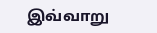இவ்வாறு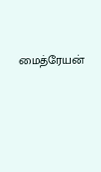மைத்ரேயன்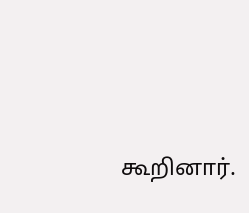கூறினார்.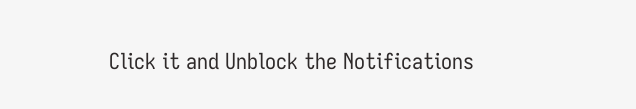Click it and Unblock the Notifications